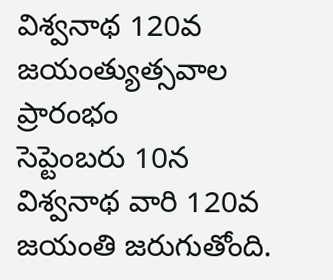విశ్వనాథ 120వ జయంత్యుత్సవాల ప్రారంభం
సెప్టెంబరు 10న విశ్వనాథ వారి 120వ జయంతి జరుగుతోంది.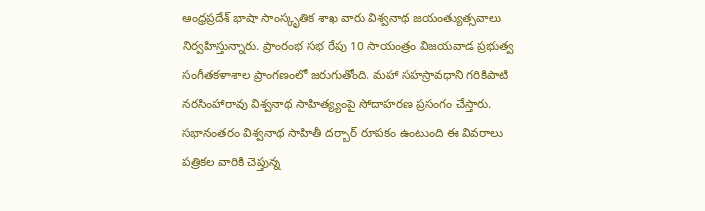ఆంధ్రప్రదేశ్ భాషా సాంస్కృతిక శాఖ వారు విశ్వనాథ జయంత్యుత్సవాలు నిర్వహిస్తున్నారు. ప్రాంరంభ సభ రేపు 10 సాయంత్రం విజయవాడ ప్రభుత్వ సంగీతకళాశాల ప్రాంగణంలో జరుగుతోంది. మహా సహస్రావధాని గరికిపాటి నరసింహారావు విశ్వనాథ సాహిత్య్యంపై సోదాహరణ ప్రసంగం చేస్తారు. సభానంతరం విశ్వనాథ సాహితీ దర్బార్ రూపకం ఉంటుంది ఈ వివరాలు పత్రికల వారికి చెప్తున్న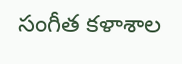సంగీత కళాశాల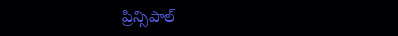ప్రిన్సిపాల్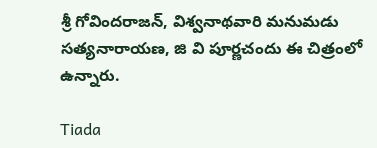శ్రీ గోవిందరాజన్, విశ్వనాథవారి మనుమడు సత్యనారాయణ, జి వి పూర్ణచందు ఈ చిత్రంలో ఉన్నారు.

Tiada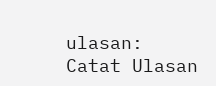ulasan:
Catat Ulasan